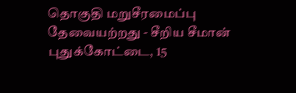தொகுதி மறுசீரமைப்பு தேவையற்றது - சீறிய சீமான்
புதுக்கோட்டை, 15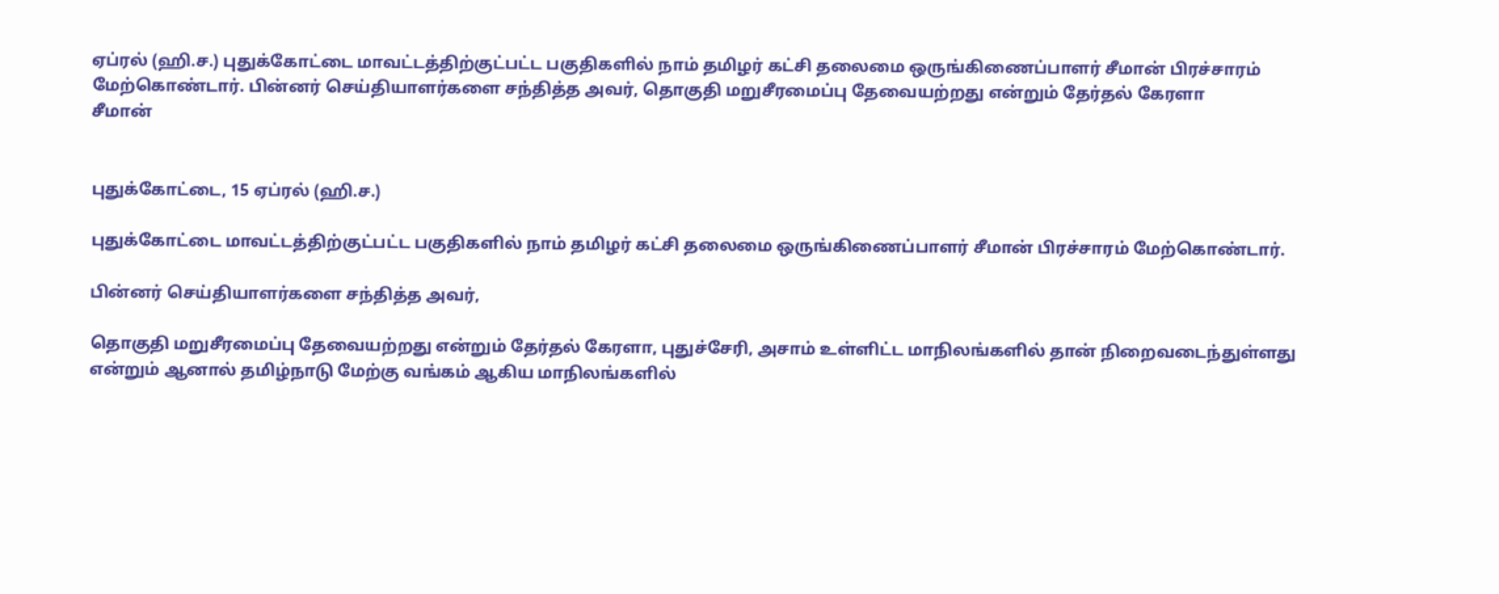ஏப்ரல் (ஹி.ச.) புதுக்கோட்டை மாவட்டத்திற்குட்பட்ட பகுதிகளில் நாம் தமிழர் கட்சி தலைமை ஒருங்கிணைப்பாளர் சீமான் பிரச்சாரம் மேற்கொண்டார். பின்னர் செய்தியாளர்களை சந்தித்த அவர், தொகுதி மறுசீரமைப்பு தேவையற்றது என்றும் தேர்தல் கேரளா
சீமான்


புதுக்கோட்டை, 15 ஏப்ரல் (ஹி.ச.)

புதுக்கோட்டை மாவட்டத்திற்குட்பட்ட பகுதிகளில் நாம் தமிழர் கட்சி தலைமை ஒருங்கிணைப்பாளர் சீமான் பிரச்சாரம் மேற்கொண்டார்.

பின்னர் செய்தியாளர்களை சந்தித்த அவர்,

தொகுதி மறுசீரமைப்பு தேவையற்றது என்றும் தேர்தல் கேரளா, புதுச்சேரி, அசாம் உள்ளிட்ட மாநிலங்களில் தான் நிறைவடைந்துள்ளது என்றும் ஆனால் தமிழ்நாடு மேற்கு வங்கம் ஆகிய மாநிலங்களில்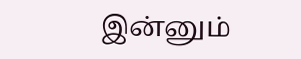இன்னும்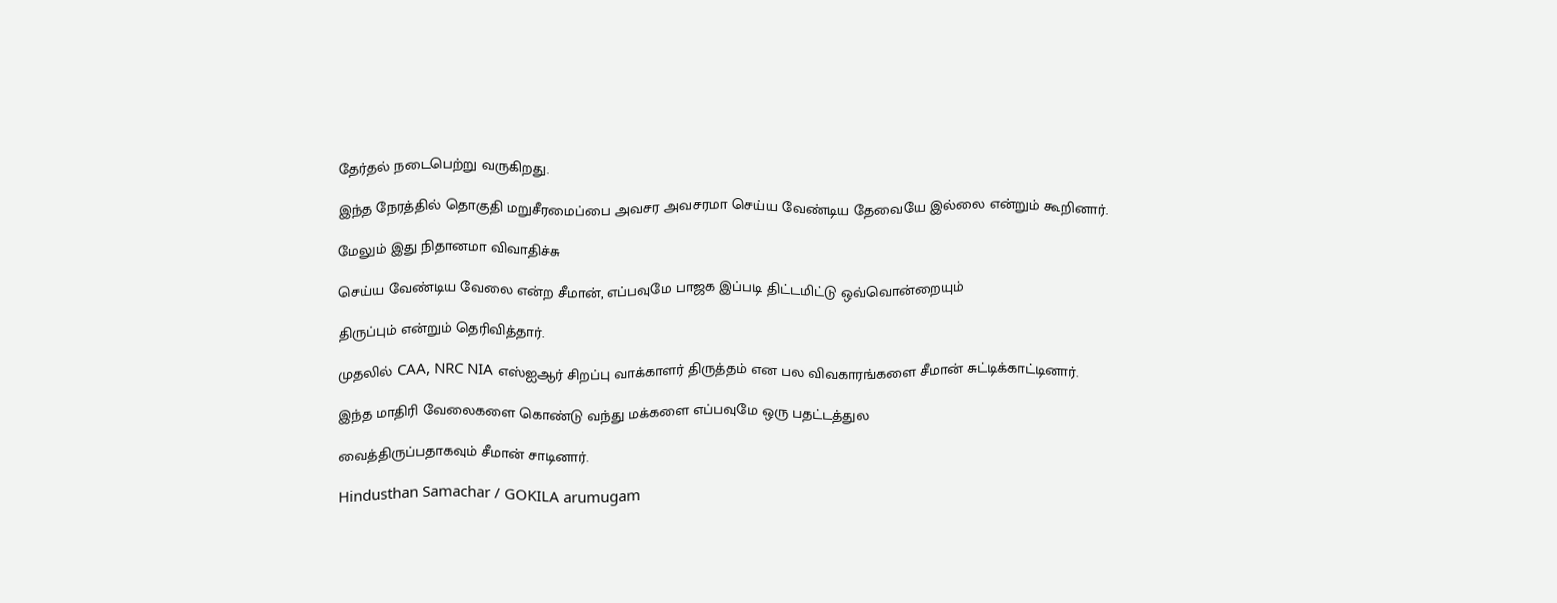தேர்தல் நடைபெற்று வருகிறது.

இந்த நேரத்தில் தொகுதி மறுசீரமைப்பை அவசர அவசரமா செய்ய வேண்டிய தேவையே இல்லை என்றும் கூறினார்.

மேலும் இது நிதானமா விவாதிச்சு

செய்ய வேண்டிய வேலை என்ற சீமான், எப்பவுமே பாஜக இப்படி திட்டமிட்டு ஒவ்வொன்றையும்

திருப்பும் என்றும் தெரிவித்தார்.

முதலில் CAA, NRC NIA எஸ்ஐஆர் சிறப்பு வாக்காளர் திருத்தம் என பல விவகாரங்களை சீமான் சுட்டிக்காட்டினார்.

இந்த மாதிரி வேலைகளை கொண்டு வந்து மக்களை எப்பவுமே ஒரு பதட்டத்துல

வைத்திருப்பதாகவும் சீமான் சாடினார்.

Hindusthan Samachar / GOKILA arumugam